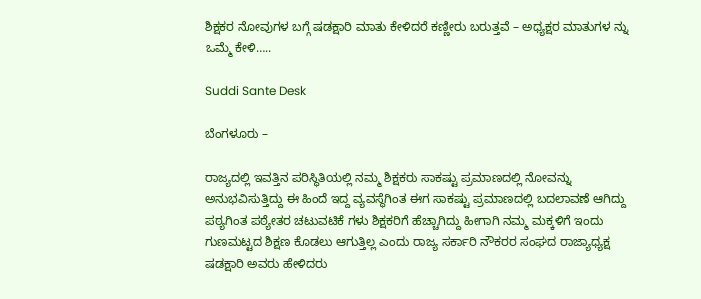ಶಿಕ್ಷಕರ ನೋವುಗಳ ಬಗ್ಗೆ ಷಡಕ್ಷಾರಿ ಮಾತು ಕೇಳಿದರೆ ಕಣ್ಣೀರು ಬರುತ್ತವೆ – ಅಧ್ಯಕ್ಷರ ಮಾತುಗಳ ನ್ನು ಒಮ್ಮೆ ಕೇಳಿ…..

Suddi Sante Desk

ಬೆಂಗಳೂರು –

ರಾಜ್ಯದಲ್ಲಿ ಇವತ್ತಿನ ಪರಿಸ್ಥಿತಿಯಲ್ಲಿ ನಮ್ಮ ಶಿಕ್ಷಕರು ಸಾಕಷ್ಟು ಪ್ರಮಾಣದಲ್ಲಿ ನೋವನ್ನು ಅನುಭವಿಸುತ್ತಿದ್ದು ಈ ಹಿಂದೆ ಇದ್ದ ವ್ಯವಸ್ಥೆಗಿಂತ ಈಗ ಸಾಕಷ್ಟು ಪ್ರಮಾಣದಲ್ಲಿ ಬದಲಾವಣೆ ಆಗಿದ್ದು ಪಠ್ಯಗಿಂತ ಪಠ್ಯೇತರ ಚಟುವಟಿಕೆ ಗಳು ಶಿಕ್ಷಕರಿಗೆ ಹೆಚ್ಚಾಗಿದ್ದು ಹೀಗಾಗಿ ನಮ್ಮ ಮಕ್ಕಳಿಗೆ ಇಂದು ಗುಣಮಟ್ಟದ ಶಿಕ್ಷಣ ಕೊಡಲು ಆಗುತ್ತಿಲ್ಲ ಎಂದು ರಾಜ್ಯ ಸರ್ಕಾರಿ ನೌಕರರ ಸಂಘದ ರಾಜ್ಯಾಧ್ಯಕ್ಷ ಷಡಕ್ಷಾರಿ ಅವರು ಹೇಳಿದರು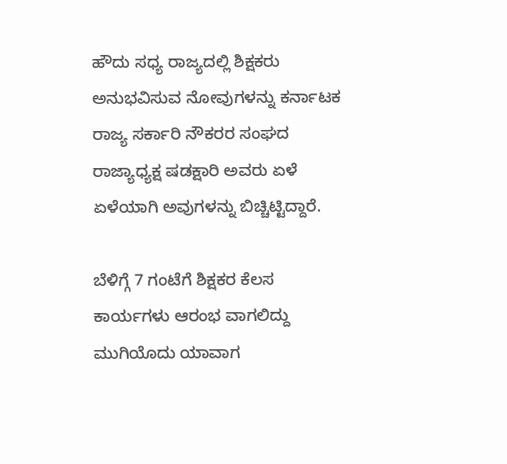ಹೌದು ಸಧ್ಯ ರಾಜ್ಯದಲ್ಲಿ ಶಿಕ್ಷಕರು ಅನುಭವಿಸುವ ನೋವುಗಳನ್ನು ಕರ್ನಾಟಕ ರಾಜ್ಯ ಸರ್ಕಾರಿ ನೌಕರರ ಸಂಘದ ರಾಜ್ಯಾಧ್ಯಕ್ಷ ಷಡಕ್ಷಾರಿ ಅವರು ಏಳೆ ಏಳೆಯಾಗಿ ಅವುಗಳನ್ನು ಬಿಚ್ಚಿಟ್ಟಿದ್ದಾರೆ.

ಬೆಳಿಗ್ಗೆ 7 ಗಂಟೆಗೆ ಶಿಕ್ಷಕರ ಕೆಲಸ ಕಾರ್ಯಗಳು ಆರಂಭ ವಾಗಲಿದ್ದು ಮುಗಿಯೊದು ಯಾವಾಗ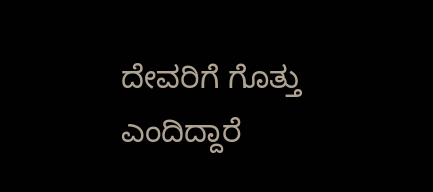ದೇವರಿಗೆ ಗೊತ್ತು ಎಂದಿದ್ದಾರೆ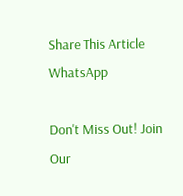Share This Article
WhatsApp

Don't Miss Out! Join Our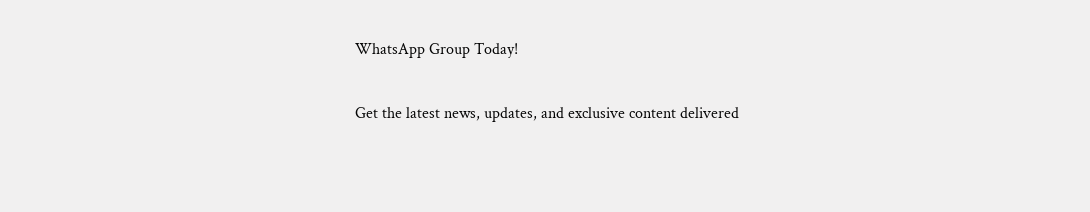WhatsApp Group Today!

Get the latest news, updates, and exclusive content delivered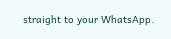straight to your WhatsApp.